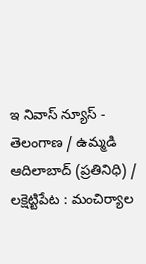ఇ నివాస్ న్యూస్ - తెలంగాణ / ఉమ్మడి ఆదిలాబాద్ (ప్రతినిధి) / లక్షెట్టిపేట : మంచిర్యాల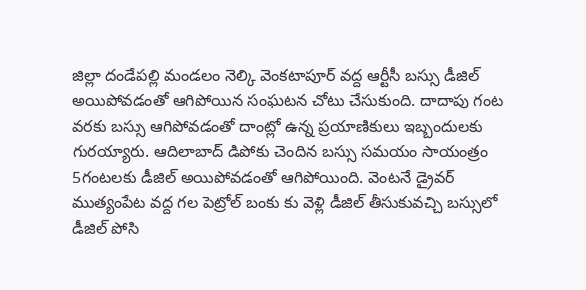జిల్లా దండేపల్లి మండలం నెల్కి వెంకటాపూర్ వద్ద ఆర్టీసీ బస్సు డీజిల్ అయిపోవడంతో ఆగిపోయిన సంఘటన చోటు చేసుకుంది. దాదాపు గంట వరకు బస్సు ఆగిపోవడంతో దాంట్లో ఉన్న ప్రయాణికులు ఇబ్బందులకు గురయ్యారు. ఆదిలాబాద్ డిపోకు చెందిన బస్సు సమయం సాయంత్రం 5గంటలకు డీజిల్ అయిపోవడంతో ఆగిపోయింది. వెంటనే డ్రైవర్ ముత్యంపేట వద్ద గల పెట్రోల్ బంకు కు వెళ్లి డీజిల్ తీసుకువచ్చి బస్సులో డీజిల్ పోసి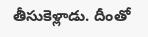తీసుకెళ్లాడు. దీంతో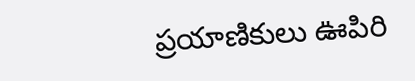ప్రయాణికులు ఊపిరి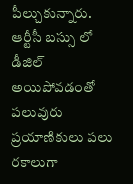పీల్చుకున్నారు. ఆర్టీసీ బస్సు లో డీజిల్ అయిపోవడంతో పలువురు ప్రయాణికులు పలు రకాలుగా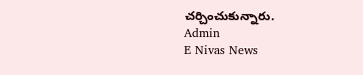చర్చించుకున్నారు.
Admin
E Nivas News